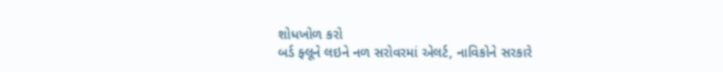શોધખોળ કરો
બર્ડ ફ્લૂને લઇને નળ સરોવરમાં એલર્ટ, નાવિકોને સરકારે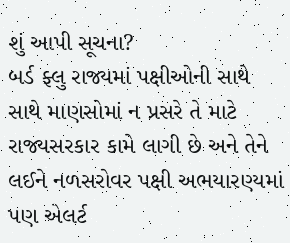શું આપી સૂચના?
બર્ડ ફ્લુ રાજ્યમાં પક્ષીઓની સાથે સાથે માણસોમાં ન પ્રસરે તે માટે રાજ્યસરકાર કામે લાગી છે અને તેને લઈને નળસરોવર પક્ષી અભયારણ્યમાં પણ એલર્ટ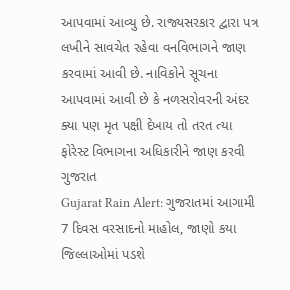આપવામાં આવ્યુ છે. રાજ્યસરકાર દ્વારા પત્ર લખીને સાવચેત રહેવા વનવિભાગને જાણ કરવામાં આવી છે. નાવિકોને સૂચના આપવામાં આવી છે કે નળસરોવરની અંદર ક્યા પણ મૃત પક્ષી દેખાય તો તરત ત્યા ફોરેસ્ટ વિભાગના અધિકારીને જાણ કરવી
ગુજરાત
Gujarat Rain Alert: ગુજરાતમાં આગામી 7 દિવસ વરસાદનો માહોલ, જાણો કયા જિલ્લાઓમાં પડશે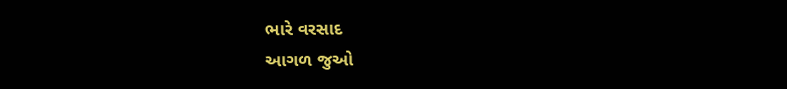ભારે વરસાદ
આગળ જુઓ